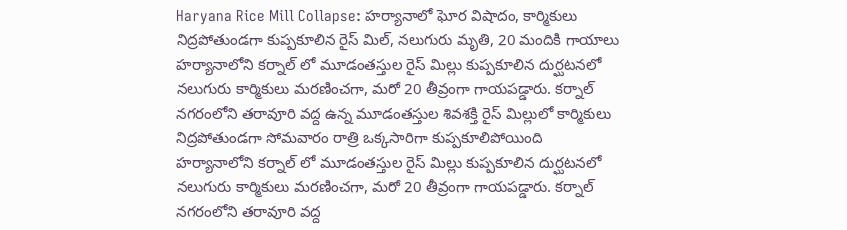Haryana Rice Mill Collapse: హర్యానాలో ఘోర విషాదం, కార్మికులు నిద్రపోతుండగా కుప్పకూలిన రైస్ మిల్, నలుగురు మృతి, 20 మందికి గాయాలు
హర్యానాలోని కర్నాల్ లో మూడంతస్తుల రైస్ మిల్లు కుప్పకూలిన దుర్ఘటనలో నలుగురు కార్మికులు మరణించగా, మరో 20 తీవ్రంగా గాయపడ్డారు. కర్నాల్ నగరంలోని తరావూరి వద్ద ఉన్న మూడంతస్తుల శివశక్తి రైస్ మిల్లులో కార్మికులు నిద్రపోతుండగా సోమవారం రాత్రి ఒక్కసారిగా కుప్పకూలిపోయింది
హర్యానాలోని కర్నాల్ లో మూడంతస్తుల రైస్ మిల్లు కుప్పకూలిన దుర్ఘటనలో నలుగురు కార్మికులు మరణించగా, మరో 20 తీవ్రంగా గాయపడ్డారు. కర్నాల్ నగరంలోని తరావూరి వద్ద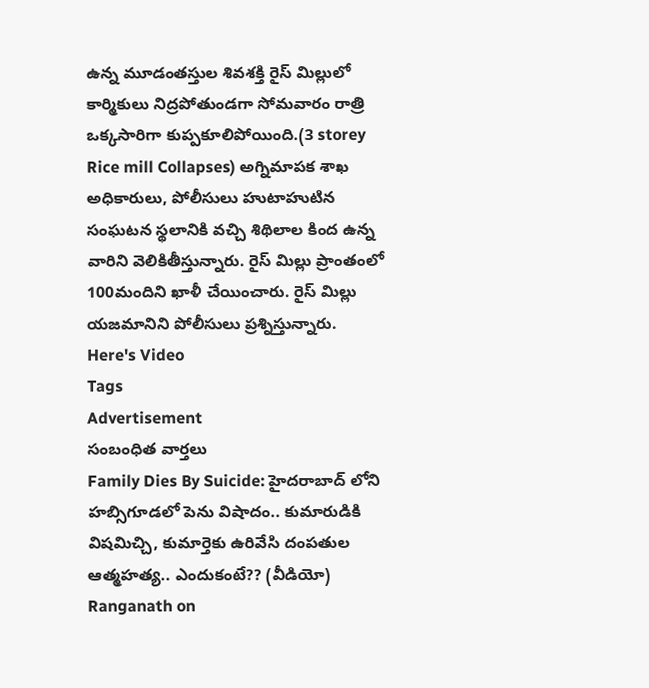ఉన్న మూడంతస్తుల శివశక్తి రైస్ మిల్లులో కార్మికులు నిద్రపోతుండగా సోమవారం రాత్రి ఒక్కసారిగా కుప్పకూలిపోయింది.(3 storey Rice mill Collapses) అగ్నిమాపక శాఖ అధికారులు, పోలీసులు హుటాహుటిన సంఘటన స్థలానికి వచ్చి శిథిలాల కింద ఉన్న వారిని వెలికితీస్తున్నారు. రైస్ మిల్లు ప్రాంతంలో 100మందిని ఖాళీ చేయించారు. రైస్ మిల్లు యజమానిని పోలీసులు ప్రశ్నిస్తున్నారు.
Here's Video
Tags
Advertisement
సంబంధిత వార్తలు
Family Dies By Suicide: హైదరాబాద్ లోని హబ్సిగూడలో పెను విషాదం.. కుమారుడికి విషమిచ్చి, కుమార్తెకు ఉరివేసి దంపతుల ఆత్మహత్య.. ఎందుకంటే?? (వీడియో)
Ranganath on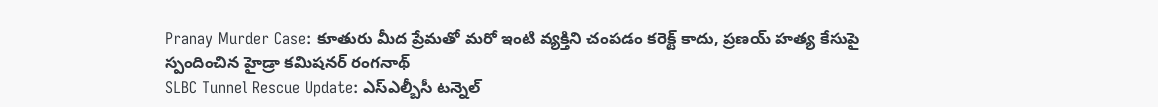Pranay Murder Case: కూతురు మీద ప్రేమతో మరో ఇంటి వ్యక్తిని చంపడం కరెక్ట్ కాదు, ప్రణయ్ హత్య కేసుపై స్పందించిన హైడ్రా కమిషనర్ రంగనాథ్
SLBC Tunnel Rescue Update: ఎస్ఎల్బీసీ టన్నెల్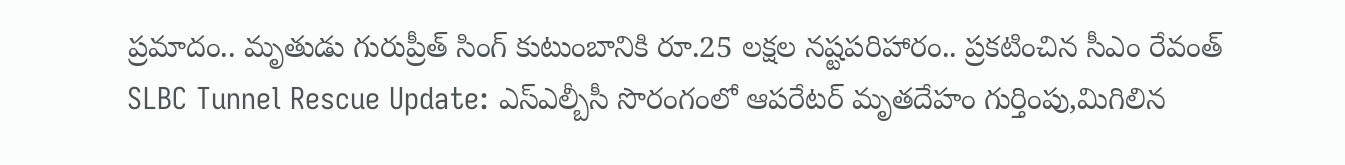ప్రమాదం.. మృతుడు గురుప్రీత్ సింగ్ కుటుంబానికి రూ.25 లక్షల నష్టపరిహారం.. ప్రకటించిన సీఎం రేవంత్
SLBC Tunnel Rescue Update: ఎస్ఎల్బీసీ సొరంగంలో ఆపరేటర్ మృతదేహం గుర్తింపు,మిగిలిన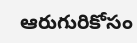ఆరుగురికోసం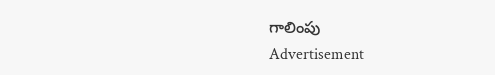గాలింపు
Advertisement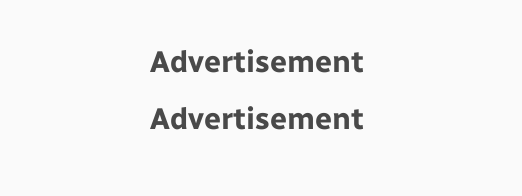Advertisement
Advertisement